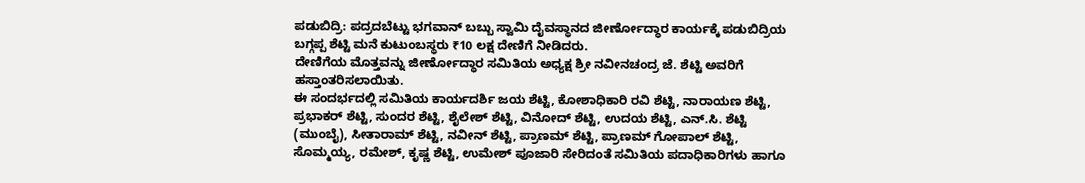ಪಡುಬಿದ್ರಿ: ಪದ್ರದಬೆಟ್ಟು ಭಗವಾನ್ ಬಬ್ಬು ಸ್ವಾಮಿ ದೈವಸ್ಥಾನದ ಜೀರ್ಣೋದ್ಧಾರ ಕಾರ್ಯಕ್ಕೆ ಪಡುಬಿದ್ರಿಯ ಬಗ್ಗಪ್ಪ ಶೆಟ್ಟಿ ಮನೆ ಕುಟುಂಬಸ್ಥರು ₹10 ಲಕ್ಷ ದೇಣಿಗೆ ನೀಡಿದರು.
ದೇಣಿಗೆಯ ಮೊತ್ತವನ್ನು ಜೀರ್ಣೋದ್ಧಾರ ಸಮಿತಿಯ ಅಧ್ಯಕ್ಷ ಶ್ರೀ ನವೀನಚಂದ್ರ ಜೆ. ಶೆಟ್ಟಿ ಅವರಿಗೆ ಹಸ್ತಾಂತರಿಸಲಾಯಿತು.
ಈ ಸಂದರ್ಭದಲ್ಲಿ ಸಮಿತಿಯ ಕಾರ್ಯದರ್ಶಿ ಜಯ ಶೆಟ್ಟಿ, ಕೋಶಾಧಿಕಾರಿ ರವಿ ಶೆಟ್ಟಿ, ನಾರಾಯಣ ಶೆಟ್ಟಿ, ಪ್ರಭಾಕರ್ ಶೆಟ್ಟಿ, ಸುಂದರ ಶೆಟ್ಟಿ, ಶೈಲೇಶ್ ಶೆಟ್ಟಿ, ವಿನೋದ್ ಶೆಟ್ಟಿ, ಉದಯ ಶೆಟ್ಟಿ, ಎನ್.ಸಿ. ಶೆಟ್ಟಿ (ಮುಂಬೈ), ಸೀತಾರಾಮ್ ಶೆಟ್ಟಿ, ನವೀನ್ ಶೆಟ್ಟಿ, ಪ್ರಾಣಮ್ ಶೆಟ್ಟಿ, ಪ್ರಾಣಮ್ ಗೋಪಾಲ್ ಶೆಟ್ಟಿ, ಸೊಮ್ಮಯ್ಯ, ರಮೇಶ್, ಕೃಷ್ಣ ಶೆಟ್ಟಿ, ಉಮೇಶ್ ಪೂಜಾರಿ ಸೇರಿದಂತೆ ಸಮಿತಿಯ ಪದಾಧಿಕಾರಿಗಳು ಹಾಗೂ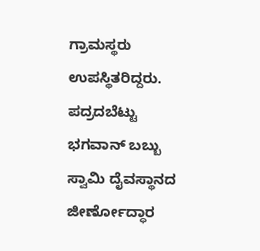ಗ್ರಾಮಸ್ಥರು ಉಪಸ್ಥಿತರಿದ್ದರು.
ಪದ್ರದಬೆಟ್ಟು ಭಗವಾನ್ ಬಬ್ಬು ಸ್ವಾಮಿ ದೈವಸ್ಥಾನದ ಜೀರ್ಣೋದ್ಧಾರ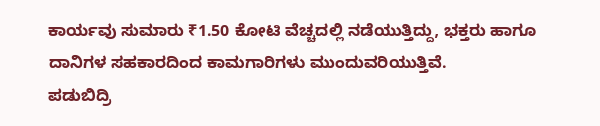ಕಾರ್ಯವು ಸುಮಾರು ₹1.50 ಕೋಟಿ ವೆಚ್ಚದಲ್ಲಿ ನಡೆಯುತ್ತಿದ್ದು, ಭಕ್ತರು ಹಾಗೂ ದಾನಿಗಳ ಸಹಕಾರದಿಂದ ಕಾಮಗಾರಿಗಳು ಮುಂದುವರಿಯುತ್ತಿವೆ.
ಪಡುಬಿದ್ರಿ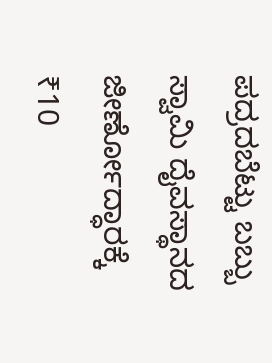ಪದ್ರದಬೆಟ್ಟು ಬಬ್ಬು ಸ್ವಾಮಿ ದೈವಸ್ಥಾನದ ಜೀರ್ಣೋದ್ಧಾರಕ್ಕೆ ₹10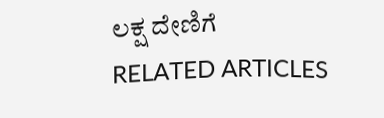ಲಕ್ಷ ದೇಣಿಗೆ
RELATED ARTICLES